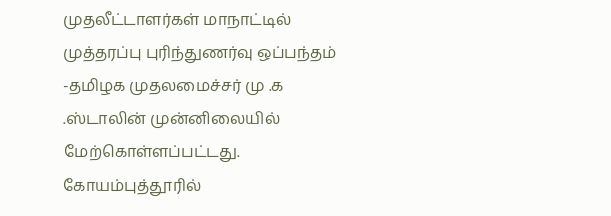முதலீட்டாளர்கள் மாநாட்டில் முத்தரப்பு புரிந்துணர்வு ஒப்பந்தம் -தமிழக முதலமைச்சர் மு .க .ஸ்டாலின் முன்னிலையில் மேற்கொள்ளப்பட்டது.
கோயம்புத்தூரில்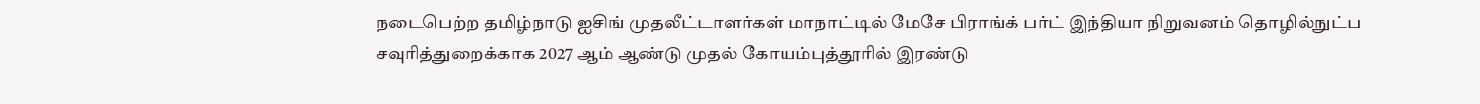நடைபெற்ற தமிழ்நாடு ஐசிங் முதலீட்டாளர்கள் மாநாட்டில் மேசே பிராங்க் பர்ட் இந்தியா நிறுவனம் தொழில்நுட்ப சவுரித்துறைக்காக 2027 ஆம் ஆண்டு முதல் கோயம்புத்தூரில் இரண்டு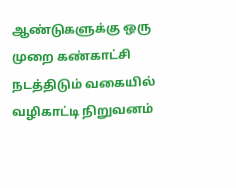ஆண்டுகளுக்கு ஒரு முறை கண்காட்சி நடத்திடும் வகையில் வழிகாட்டி நிறுவனம்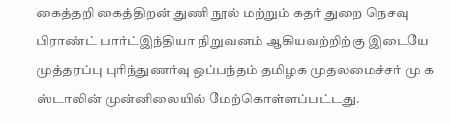கைத்தறி கைத்திறன் துணி நூல் மற்றும் கதர் துறை நெசவு பிராண்ட் பார்ட்இந்தியா நிறுவனம் ஆகியவற்றிற்கு இடையே முத்தரப்பு புரிந்துணர்வு ஒப்பந்தம் தமிழக முதலமைச்சர் மு க ஸ்டாலின் முன்னிலையில் மேற்கொள்ளப்பட்டது.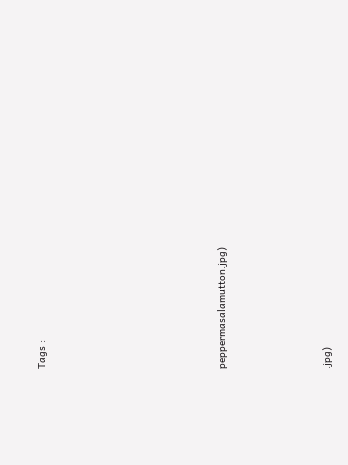Tags :











peppermasalamutton.jpg)






.jpg)